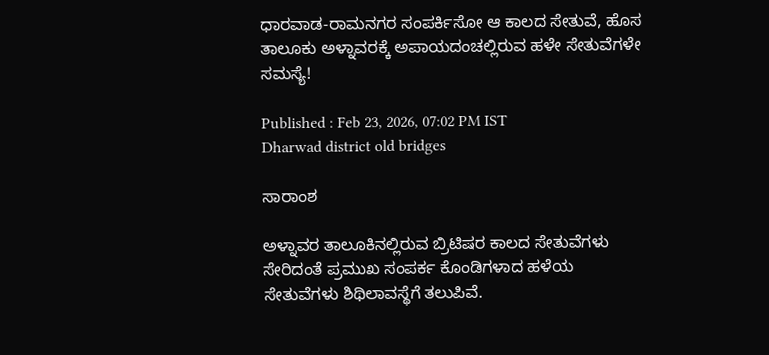ಧಾರವಾಡ-ರಾಮನಗರ ಸಂಪರ್ಕಿಸೋ ಆ ಕಾಲದ ಸೇತುವೆ, ಹೊಸ ತಾಲೂಕು ಅಳ್ನಾವರಕ್ಕೆ ಅಪಾಯದಂಚಲ್ಲಿರುವ ಹಳೇ ಸೇತುವೆಗಳೇ ಸಮಸ್ಯೆ!

Published : Feb 23, 2026, 07:02 PM IST
Dharwad district old bridges

ಸಾರಾಂಶ

ಅಳ್ನಾವರ ತಾಲೂಕಿನಲ್ಲಿರುವ ಬ್ರಿಟಿಷರ ಕಾಲದ ಸೇತುವೆಗಳು ಸೇರಿದಂತೆ ಪ್ರಮುಖ ಸಂಪರ್ಕ ಕೊಂಡಿಗಳಾದ ಹಳೆಯ ಸೇತುವೆಗಳು ಶಿಥಿಲಾವಸ್ಥೆಗೆ ತಲುಪಿವೆ.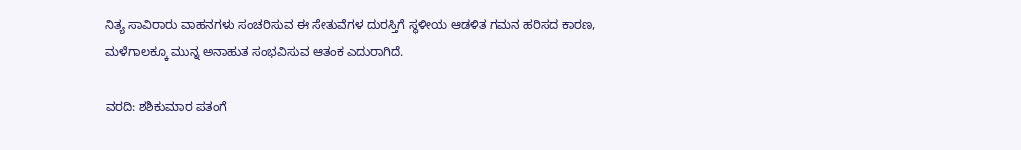ನಿತ್ಯ ಸಾವಿರಾರು ವಾಹನಗಳು ಸಂಚರಿಸುವ ಈ ಸೇತುವೆಗಳ ದುರಸ್ತಿಗೆ ಸ್ಥಳೀಯ ಆಡಳಿತ ಗಮನ ಹರಿಸದ ಕಾರಣ, ಮಳೆಗಾಲಕ್ಕೂ ಮುನ್ನ ಅನಾಹುತ ಸಂಭವಿಸುವ ಆತಂಕ ಎದುರಾಗಿದೆ.

ವರದಿ: ಶಶಿಕುಮಾರ ಪತಂಗೆ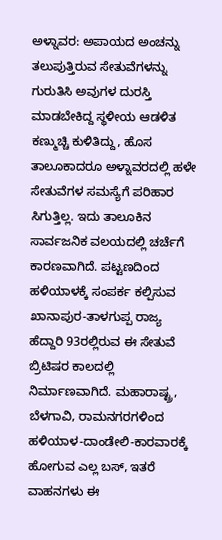ಅಳ್ನಾವರ: ಅಪಾಯದ ಅಂಚನ್ನು ತಲುಪುತ್ತಿರುವ ಸೇತುವೆಗಳನ್ನು ಗುರುತಿಸಿ ಅವುಗಳ ದುರಸ್ತಿ ಮಾಡಬೇಕಿದ್ದ ಸ್ಥಳೀಯ ಆಡಳಿತ ಕಣ್ಮುಚ್ಚಿ ಕುಳಿತಿದ್ದು, ಹೊಸ ತಾಲೂಕಾದರೂ ಅಳ್ನಾವರದಲ್ಲಿ ಹಳೇ ಸೇತುವೆಗಳ ಸಮಸ್ಯೆಗೆ ಪರಿಹಾರ ಸಿಗುತ್ತಿಲ್ಲ. ಇದು ತಾಲೂಕಿನ ಸಾರ್ವಜನಿಕ ವಲಯದಲ್ಲಿ ಚರ್ಚೆಗೆ ಕಾರಣವಾಗಿದೆ. ಪಟ್ಟಣದಿಂದ ಹಳಿಯಾಳಕ್ಕೆ ಸಂಪರ್ಕ ಕಲ್ಪಿಸುವ ಖಾನಾಪುರ-ತಾಳಗುಪ್ಪ ರಾಜ್ಯ ಹೆದ್ದಾರಿ 93ರಲ್ಲಿರುವ ಈ ಸೇತುವೆ ಬ್ರಿಟಿಷರ ಕಾಲದಲ್ಲಿ ನಿರ್ಮಾಣವಾಗಿದೆ. ಮಹಾರಾಷ್ಟ್ರ, ಬೆಳಗಾವಿ, ರಾಮನಗರಗಳಿಂದ ಹಳಿಯಾಳ-ದಾಂಡೇಲಿ-ಕಾರವಾರಕ್ಕೆ ಹೋಗುವ ಎಲ್ಲ ಬಸ್‌, ಇತರೆ ವಾಹನಗಳು ಈ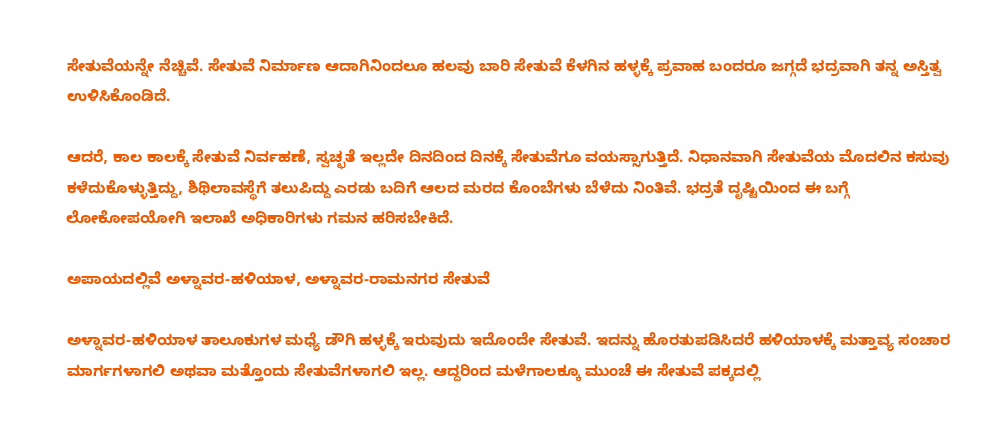ಸೇತುವೆಯನ್ನೇ ನೆಚ್ಚಿವೆ. ಸೇತುವೆ ನಿರ್ಮಾಣ ಆದಾಗಿನಿಂದಲೂ ಹಲವು ಬಾರಿ ಸೇತುವೆ ಕೆಳಗಿನ ಹಳ್ಳಕ್ಕೆ ಪ್ರವಾಹ ಬಂದರೂ ಜಗ್ಗದೆ ಭದ್ರವಾಗಿ ತನ್ನ ಅಸ್ತಿತ್ವ ಉಳಿಸಿಕೊಂಡಿದೆ.

ಆದರೆ, ಕಾಲ ಕಾಲಕ್ಕೆ ಸೇತುವೆ ನಿರ್ವಹಣೆ, ಸ್ವಚ್ಛತೆ ಇಲ್ಲದೇ ದಿನದಿಂದ ದಿನಕ್ಕೆ ಸೇತುವೆಗೂ ವಯಸ್ಸಾಗುತ್ತಿದೆ. ನಿಧಾನವಾಗಿ ಸೇತುವೆಯ ಮೊದಲಿನ ಕಸುವು ಕಳೆದುಕೊಳ್ಳುತ್ತಿದ್ದು, ಶಿಥಿಲಾವಸ್ಥೆಗೆ ತಲುಪಿದ್ದು ಎರಡು ಬದಿಗೆ ಆಲದ ಮರದ ಕೊಂಬೆಗಳು ಬೆಳೆದು ನಿಂತಿವೆ. ಭದ್ರತೆ ದೃಷ್ಟಿಯಿಂದ ಈ ಬಗ್ಗೆ ಲೋಕೋಪಯೋಗಿ ಇಲಾಖೆ ಅಧಿಕಾರಿಗಳು ಗಮನ ಹರಿಸಬೇಕಿದೆ.

ಅಪಾಯದಲ್ಲಿವೆ ಅಳ್ನಾವರ-ಹಳಿಯಾಳ, ಅಳ್ನಾವರ-ರಾಮನಗರ ಸೇತುವೆ

ಅಳ್ನಾವರ-ಹಳಿಯಾಳ ತಾಲೂಕುಗಳ ಮಧ್ಯೆ ಡೌಗಿ ಹಳ್ಳಕ್ಕೆ ಇರುವುದು ಇದೊಂದೇ ಸೇತುವೆ. ಇದನ್ನು ಹೊರತುಪಡಿಸಿದರೆ ಹಳಿಯಾಳಕ್ಕೆ ಮತ್ತಾವ್ಯ ಸಂಚಾರ ಮಾರ್ಗಗಳಾಗಲಿ ಅಥವಾ ಮತ್ತೊಂದು ಸೇತುವೆಗಳಾಗಲಿ ಇಲ್ಲ. ಆದ್ದರಿಂದ ಮಳೆಗಾಲಕ್ಕೂ ಮುಂಚೆ ಈ ಸೇತುವೆ ಪಕ್ಕದಲ್ಲಿ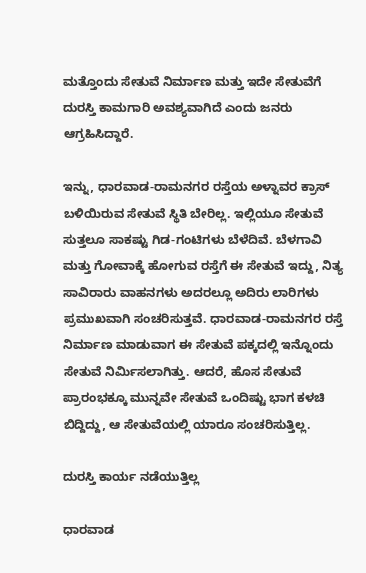ಮತ್ತೊಂದು ಸೇತುವೆ ನಿರ್ಮಾಣ ಮತ್ತು ಇದೇ ಸೇತುವೆಗೆ ದುರಸ್ತಿ ಕಾಮಗಾರಿ ಅವಶ್ಯವಾಗಿದೆ ಎಂದು ಜನರು ಆಗ್ರಹಿಸಿದ್ದಾರೆ.

ಇನ್ನು, ಧಾರವಾಡ-ರಾಮನಗರ ರಸ್ತೆಯ ಅಳ್ನಾವರ ಕ್ರಾಸ್ ಬಳಿಯಿರುವ ಸೇತುವೆ ಸ್ಥಿತಿ ಬೇರಿಲ್ಲ. ಇಲ್ಲಿಯೂ ಸೇತುವೆ ಸುತ್ತಲೂ ಸಾಕಷ್ಟು ಗಿಡ-ಗಂಟಿಗಳು ಬೆಳೆದಿವೆ. ಬೆಳಗಾವಿ ಮತ್ತು ಗೋವಾಕ್ಕೆ ಹೋಗುವ ರಸ್ತೆಗೆ ಈ ಸೇತುವೆ ಇದ್ದು, ನಿತ್ಯ ಸಾವಿರಾರು ವಾಹನಗಳು ಅದರಲ್ಲೂ ಅದಿರು ಲಾರಿಗಳು ಪ್ರಮುಖವಾಗಿ ಸಂಚರಿಸುತ್ತವೆ. ಧಾರವಾಡ-ರಾಮನಗರ ರಸ್ತೆ ನಿರ್ಮಾಣ ಮಾಡುವಾಗ ಈ ಸೇತುವೆ ಪಕ್ಕದಲ್ಲಿ ಇನ್ನೊಂದು ಸೇತುವೆ ನಿರ್ಮಿಸಲಾಗಿತ್ತು. ಆದರೆ, ಹೊಸ ಸೇತುವೆ ಪ್ರಾರಂಭಕ್ಕೂ ಮುನ್ನವೇ ಸೇತುವೆ ಒಂದಿಷ್ಟು ಭಾಗ ಕಳಚಿ ಬಿದ್ದಿದ್ದು, ಆ ಸೇತುವೆಯಲ್ಲಿ ಯಾರೂ ಸಂಚರಿಸುತ್ತಿಲ್ಲ.

ದುರಸ್ತಿ ಕಾರ್ಯ ನಡೆಯುತ್ತಿಲ್ಲ

ಧಾರವಾಡ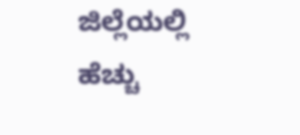ಜಿಲ್ಲೆಯಲ್ಲಿ ಹೆಚ್ಚು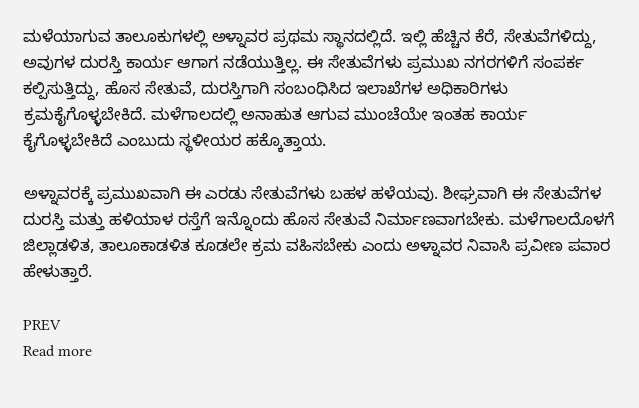ಮಳೆಯಾಗುವ ತಾಲೂಕುಗಳಲ್ಲಿ ಅಳ್ನಾವರ ಪ್ರಥಮ ಸ್ಥಾನದಲ್ಲಿದೆ. ಇಲ್ಲಿ ಹೆಚ್ಚಿನ ಕೆರೆ, ಸೇತುವೆಗಳಿದ್ದು, ಅವುಗಳ ದುರಸ್ತಿ ಕಾರ್ಯ ಆಗಾಗ ನಡೆಯುತ್ತಿಲ್ಲ. ಈ ಸೇತುವೆಗಳು ಪ್ರಮುಖ ನಗರಗಳಿಗೆ ಸಂಪರ್ಕ ಕಲ್ಪಿಸುತ್ತಿದ್ದು, ಹೊಸ ಸೇತುವೆ, ದುರಸ್ತಿಗಾಗಿ ಸಂಬಂಧಿಸಿದ ಇಲಾಖೆಗಳ ಅಧಿಕಾರಿಗಳು ಕ್ರಮಕೈಗೊಳ್ಳಬೇಕಿದೆ. ಮಳೆಗಾಲದಲ್ಲಿ ಅನಾಹುತ ಆಗುವ ಮುಂಚೆಯೇ ಇಂತಹ ಕಾರ್ಯ ಕೈಗೊಳ್ಳಬೇಕಿದೆ ಎಂಬುದು ಸ್ಥಳೀಯರ ಹಕ್ಕೊತ್ತಾಯ.

ಅಳ್ನಾವರಕ್ಕೆ ಪ್ರಮುಖವಾಗಿ ಈ ಎರಡು ಸೇತುವೆಗಳು ಬಹಳ ಹಳೆಯವು. ಶೀಘ್ರವಾಗಿ ಈ ಸೇತುವೆಗಳ ದುರಸ್ತಿ ಮತ್ತು ಹಳಿಯಾಳ ರಸ್ತೆಗೆ ಇನ್ನೊಂದು ಹೊಸ ಸೇತುವೆ ನಿರ್ಮಾಣವಾಗಬೇಕು. ಮಳೆಗಾಲದೊಳಗೆ ಜಿಲ್ಲಾಡಳಿತ, ತಾಲೂಕಾಡಳಿತ ಕೂಡಲೇ ಕ್ರಮ ವಹಿಸಬೇಕು ಎಂದು ಅಳ್ನಾವರ ನಿವಾಸಿ ಪ್ರವೀಣ ಪವಾರ ಹೇಳುತ್ತಾರೆ.

PREV
Read more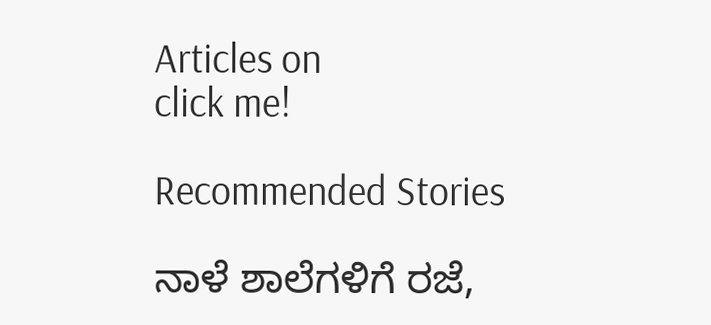Articles on
click me!

Recommended Stories

ನಾಳೆ ಶಾಲೆಗಳಿಗೆ ರಜೆ,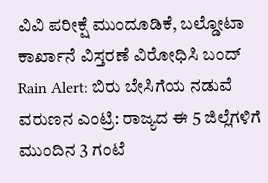ವಿವಿ ಪರೀಕ್ಷೆ ಮುಂದೂಡಿಕೆ, ಬಲ್ಡೋಟಾ ಕಾರ್ಖಾನೆ ವಿಸ್ತರಣೆ ವಿರೋಧಿಸಿ ಬಂದ್
Rain Alert: ಬಿರು ಬೇಸಿಗೆಯ ನಡುವೆ ವರುಣನ ಎಂಟ್ರಿ: ರಾಜ್ಯದ ಈ 5 ಜಿಲ್ಲೆಗಳಿಗೆ ಮುಂದಿನ 3 ಗಂಟೆ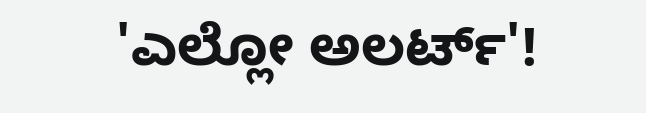'ಎಲ್ಲೋ ಅಲರ್ಟ್'!